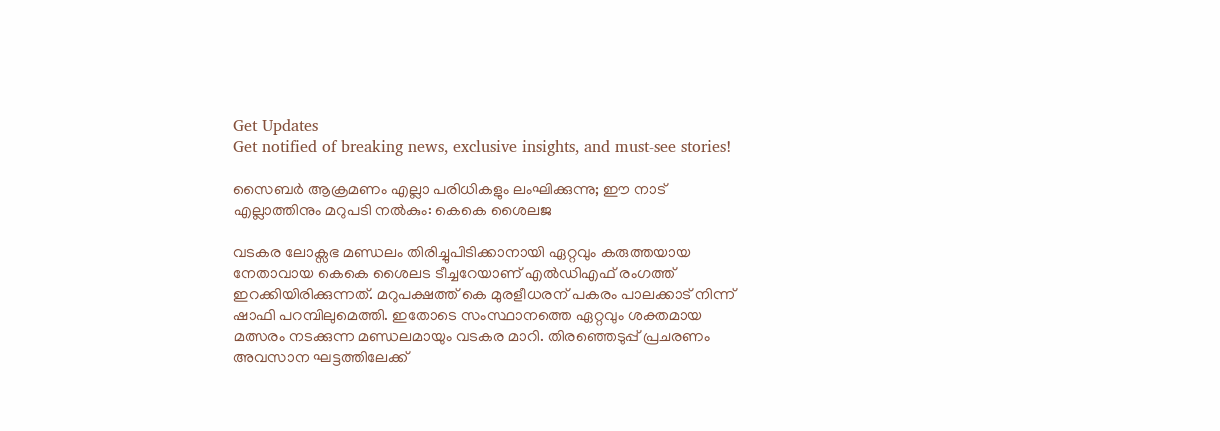Get Updates
Get notified of breaking news, exclusive insights, and must-see stories!

സൈബർ ആക്രമണം എല്ലാ പരിധികളും ലംഘിക്കുന്നു; ഈ നാട് എല്ലാത്തിനും മറുപടി നല്‍കും: കെകെ ശൈലജ

വടകര ലോക്സഭ മണ്ഡലം തിരിച്ചുപിടിക്കാനായി ഏറ്റവും കരുത്തയായ നേതാവായ കെകെ ശൈലട ടീച്ചറേയാണ് എല്‍ഡിഎഫ് രംഗത്ത് ഇറക്കിയിരിക്കുന്നത്. മറുപക്ഷത്ത് കെ മുരളീധരന് പകരം പാലക്കാട് നിന്ന് ഷാഫി പറമ്പിലുമെത്തി. ഇതോടെ സംസ്ഥാനത്തെ ഏറ്റവും ശക്തമായ മത്സരം നടക്കുന്ന മണ്ഡലമായും വടകര മാറി. തിരഞ്ഞെടുപ്പ് പ്രചരണം അവസാന ഘട്ടത്തിലേക്ക്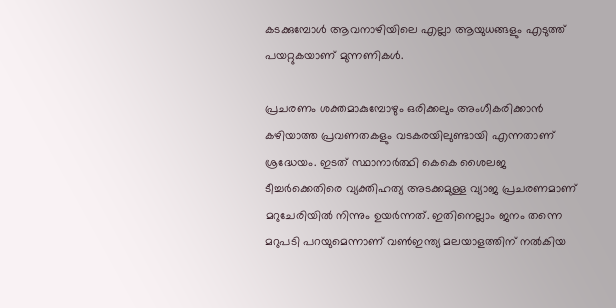കടക്കുമ്പോള്‍ ആവനാഴിയിലെ എല്ലാ ആയുധങ്ങളും എടുത്ത് പയറ്റുകയാണ് മുന്നണികള്‍.

പ്രചരണം ശക്തമാകുമ്പോഴും ഒരിക്കലും അംഗീകരിക്കാന്‍ കഴിയാത്ത പ്രവണതകളും വടകരയിലുണ്ടായി എന്നതാണ് ശ്രദ്ധേയം. ഇടത് സ്ഥാനാർത്ഥി കെകെ ശൈലജ ടീച്ചർക്കെതിരെ വ്യക്തിഹത്യ അടക്കമുള്ള വ്യാജ പ്രചരണമാണ് മറുചേരിയില്‍ നിന്നും ഉയർന്നത്. ഇതിനെല്ലാം ജനം തന്നെ മറുപടി പറയുമെന്നാണ് വണ്‍ഇന്ത്യ മലയാളത്തിന് നല്‍കിയ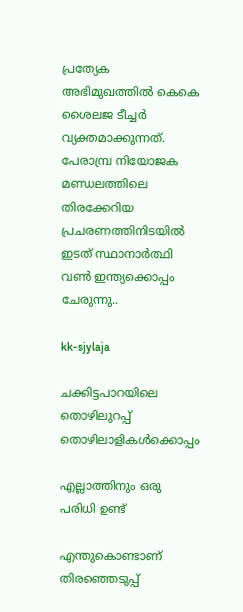പ്രത്യേക അഭിമുഖത്തില്‍ കെകെ ശൈലജ ടീച്ചർ വ്യക്തമാക്കുന്നത്. പേരാമ്പ്ര നിയോജക മണ്ഡലത്തിലെ തിരക്കേറിയ പ്രചരണത്തിനിടയില്‍ ഇടത് സ്ഥാനാർത്ഥി വണ്‍ ഇന്ത്യക്കൊപ്പം ചേരുന്നു..

kk-sjylaja

ചക്കിട്ടപാറയിലെ തൊഴിലുറപ്പ് തൊഴിലാളികള്‍ക്കൊപ്പം

എല്ലാത്തിനും ഒരു പരിധി ഉണ്ട്

എന്തുകൊണ്ടാണ് തിരഞ്ഞെടുപ്പ്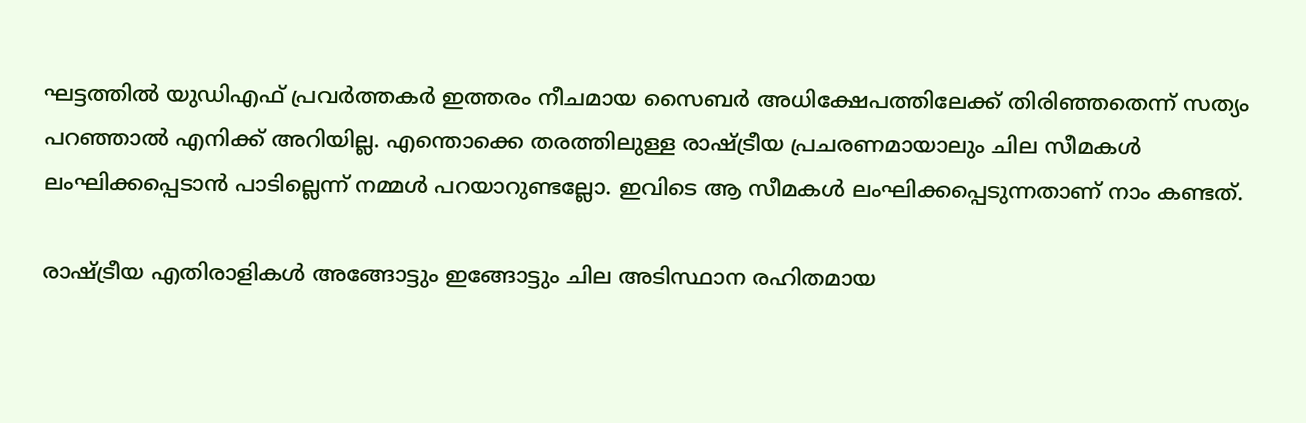ഘട്ടത്തില്‍ യുഡിഎഫ് പ്രവർത്തകർ ഇത്തരം നീചമായ സൈബർ അധിക്ഷേപത്തിലേക്ക് തിരിഞ്ഞതെന്ന് സത്യം പറഞ്ഞാല്‍ എനിക്ക് അറിയില്ല. എന്തൊക്കെ തരത്തിലുള്ള രാഷ്ട്രീയ പ്രചരണമായാലും ചില സീമകള്‍ ലംഘിക്കപ്പെടാന്‍ പാടില്ലെന്ന് നമ്മള്‍ പറയാറുണ്ടല്ലോ. ഇവിടെ ആ സീമകള്‍ ലംഘിക്കപ്പെടുന്നതാണ് നാം കണ്ടത്.

രാഷ്ട്രീയ എതിരാളികള്‍ അങ്ങോട്ടും ഇങ്ങോട്ടും ചില അടിസ്ഥാന രഹിതമായ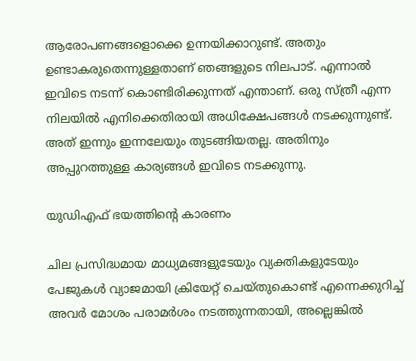ആരോപണങ്ങളൊക്കെ ഉന്നയിക്കാറുണ്ട്. അതും ഉണ്ടാകരുതെന്നുള്ളതാണ് ഞങ്ങളുടെ നിലപാട്. എന്നാല്‍ ഇവിടെ നടന്ന് കൊണ്ടിരിക്കുന്നത് എന്താണ്. ഒരു സ്ത്രീ എന്ന നിലയില്‍ എനിക്കെതിരായി അധിക്ഷേപങ്ങള്‍ നടക്കുന്നുണ്ട്. അത് ഇന്നും ഇന്നലേയും തുടങ്ങിയതല്ല. അതിനും അപ്പുറത്തുള്ള കാര്യങ്ങള്‍ ഇവിടെ നടക്കുന്നു.

യുഡിഎഫ് ഭയത്തിന്റെ കാരണം

ചില പ്രസിദ്ധമായ മാധ്യമങ്ങളുടേയും വ്യക്തികളുടേയും പേജുകള്‍ വ്യാജമായി ക്രിയേറ്റ് ചെയ്തുകൊണ്ട് എന്നെക്കുറിച്ച് അവർ മോശം പരാമർശം നടത്തുന്നതായി, അല്ലെങ്കില്‍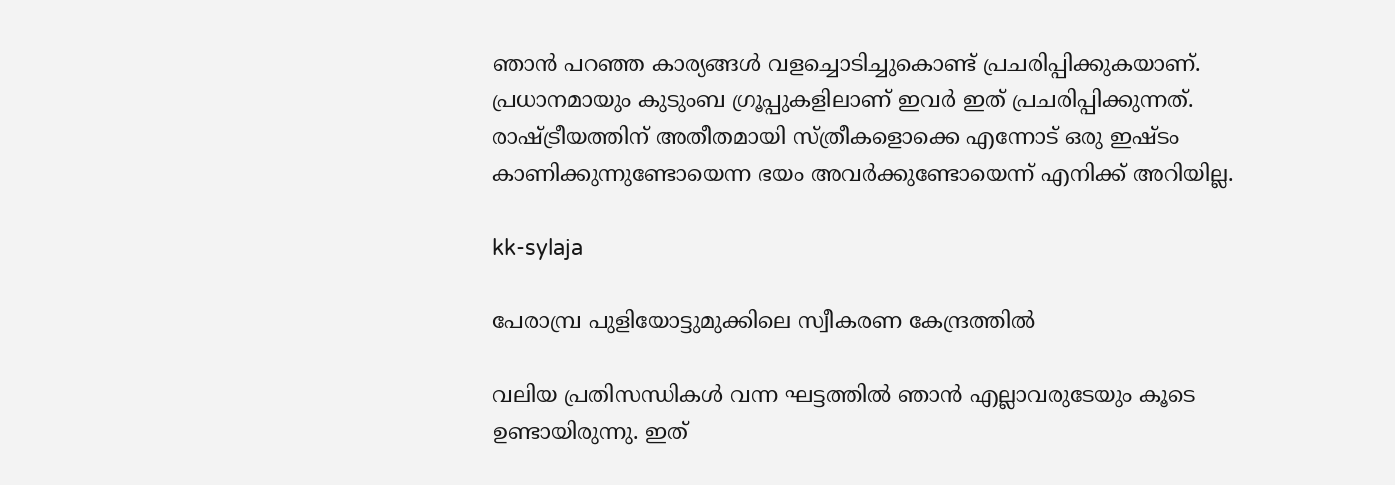ഞാന്‍ പറഞ്ഞ കാര്യങ്ങള്‍ വളച്ചൊടിച്ചുകൊണ്ട് പ്രചരിപ്പിക്കുകയാണ്. പ്രധാനമായും കുടുംബ ഗ്രൂപ്പുകളിലാണ് ഇവർ ഇത് പ്രചരിപ്പിക്കുന്നത്. രാഷ്ട്രീയത്തിന് അതീതമായി സ്ത്രീകളൊക്കെ എന്നോട് ഒരു ഇഷ്ടം കാണിക്കുന്നുണ്ടോയെന്ന ഭയം അവർക്കുണ്ടോയെന്ന് എനിക്ക് അറിയില്ല.

kk-sylaja

പേരാമ്പ്ര പുളിയോട്ടുമുക്കിലെ സ്വീകരണ കേന്ദ്രത്തില്‍

വലിയ പ്രതിസന്ധികള്‍ വന്ന ഘട്ടത്തില്‍ ഞാന്‍ എല്ലാവരുടേയും കൂടെ ഉണ്ടായിരുന്നു. ഇത്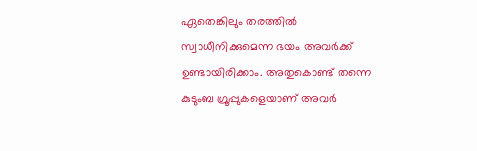ഏതെങ്കിലും തരത്തില്‍ സ്വാധീനിക്കുമെന്ന ഭയം അവർക്ക് ഉണ്ടായിരിക്കാം. അതുകൊണ്ട് തന്നെ കുടുംബ ഗ്രൂപ്പുകളെയാണ് അവർ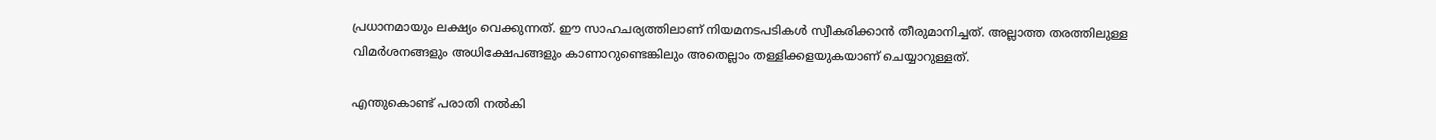പ്രധാനമായും ലക്ഷ്യം വെക്കുന്നത്. ഈ സാഹചര്യത്തിലാണ് നിയമനടപടികള്‍ സ്വീകരിക്കാന്‍ തീരുമാനിച്ചത്. അല്ലാത്ത തരത്തിലുള്ള വിമർശനങ്ങളും അധിക്ഷേപങ്ങളും കാണാറുണ്ടെങ്കിലും അതെല്ലാം തള്ളിക്കളയുകയാണ് ചെയ്യാറുള്ളത്.

എന്തുകൊണ്ട് പരാതി നല്‍കി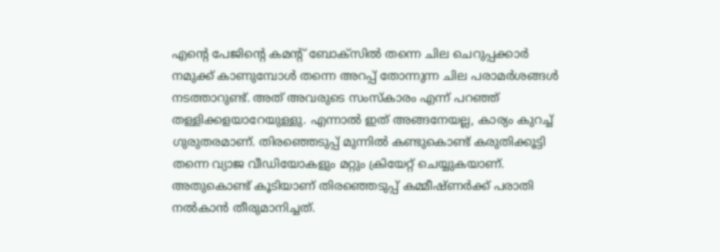എന്റെ പേജിന്റെ കമന്റ് ബോക്സില്‍ തന്നെ ചില ചെറുപ്പക്കാർ നമുക്ക് കാണുമ്പോള്‍ തന്നെ അറപ്പ് തോന്നുന്ന ചില പരാമർശങ്ങള്‍ നടത്താറുണ്ട്. അത് അവരുടെ സംസ്കാരം എന്ന് പറഞ്ഞ് തള്ളിക്കളയാറേയുള്ളു. എന്നാല്‍ ഇത് അങ്ങനേയല്ല, കാര്യം കുറച്ച് ഗുരുതരമാണ്. തിരഞ്ഞെടുപ്പ് മുന്നില്‍ കണ്ടുകൊണ്ട് കരുതിക്കൂട്ടി തന്നെ വ്യാജ വീഡിയോകളും മറ്റും ക്രിയേറ്റ് ചെയ്യുകയാണ്. അതുകൊണ്ട് കൂടിയാണ് തിരഞ്ഞെടുപ്പ് കമ്മീഷ്ണർക്ക് പരാതി നല്‍കാന്‍ തീരുമാനിച്ചത്.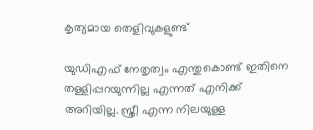കൃത്യമായ തെളിവുകളുണ്ട്

യുഡിഎഫ് നേതൃത്വം എന്തുകൊണ്ട് ഇതിനെ തള്ളിപ്പറയുന്നില്ല എന്നത് എനിക്ക് അറിയില്ല. സ്ത്രീ എന്ന നിലയുള്ള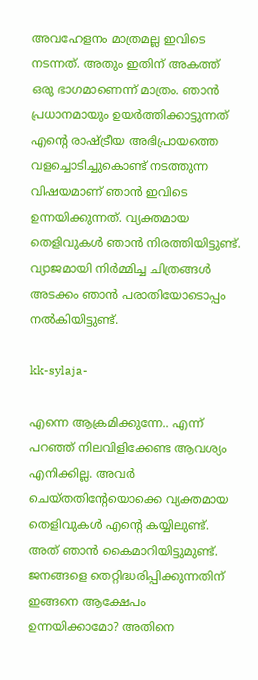അവഹേളനം മാത്രമല്ല ഇവിടെ നടന്നത്. അതും ഇതിന് അകത്ത് ഒരു ഭാഗമാണെന്ന് മാത്രം. ഞാന്‍ പ്രധാനമായും ഉയർത്തിക്കാട്ടുന്നത് എന്റെ രാഷ്ട്രീയ അഭിപ്രായത്തെ വളച്ചൊടിച്ചുകൊണ്ട് നടത്തുന്ന വിഷയമാണ് ഞാന്‍ ഇവിടെ ഉന്നയിക്കുന്നത്. വ്യക്തമായ തെളിവുകള്‍ ഞാന്‍ നിരത്തിയിട്ടുണ്ട്. വ്യാജമായി നിർമ്മിച്ച ചിത്രങ്ങള്‍ അടക്കം ഞാന്‍ പരാതിയോടൊപ്പം നല്‍കിയിട്ടുണ്ട്.

kk-sylaja-

എന്നെ ആക്രമിക്കുന്നേ.. എന്ന് പറഞ്ഞ് നിലവിളിക്കേണ്ട ആവശ്യം എനിക്കില്ല. അവർ ചെയ്തതിന്റേയൊക്കെ വ്യക്തമായ തെളിവുകള്‍ എന്റെ കയ്യിലുണ്ട്. അത് ഞാന്‍ കൈമാറിയിട്ടുമുണ്ട്. ജനങ്ങളെ തെറ്റിദ്ധരിപ്പിക്കുന്നതിന് ഇങ്ങനെ ആക്ഷേപം ഉന്നയിക്കാമോ? അതിനെ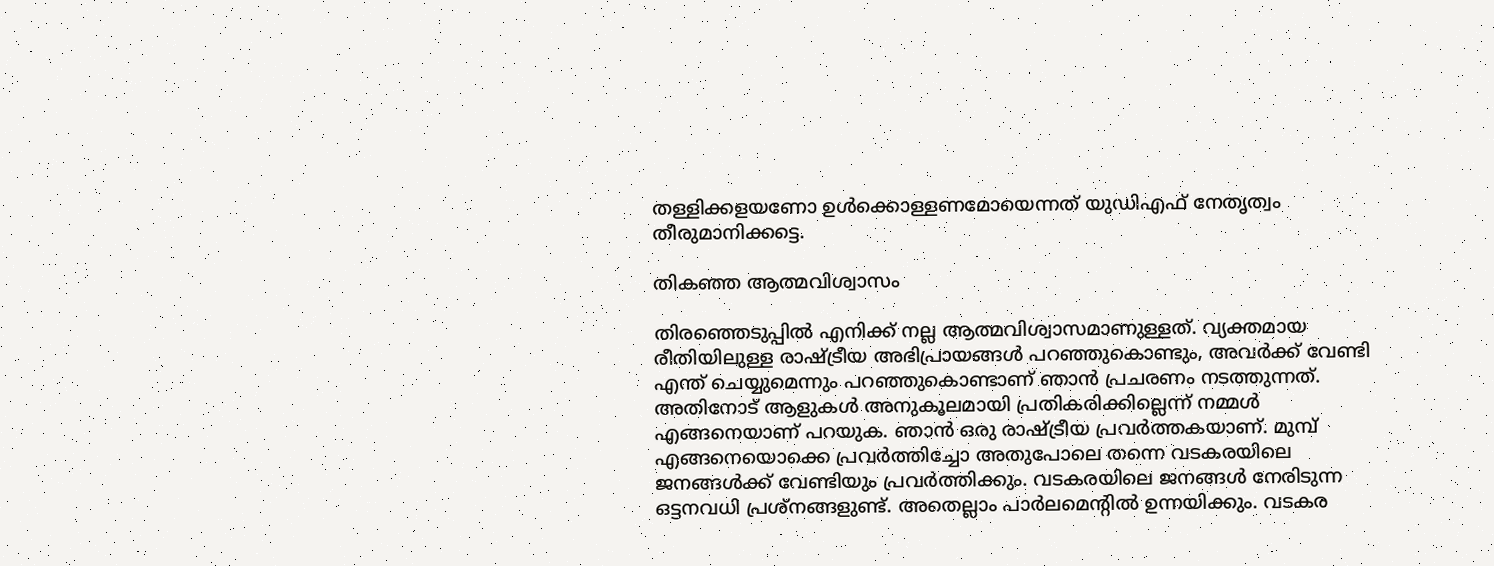തള്ളിക്കളയണോ ഉള്‍ക്കൊള്ളണമോയെന്നത് യുഡിഎഫ് നേതൃത്വം തീരുമാനിക്കട്ടെ.

തികഞ്ഞ ആത്മവിശ്വാസം

തിരഞ്ഞെടുപ്പില്‍ എനിക്ക് നല്ല ആത്മവിശ്വാസമാണുള്ളത്. വ്യക്തമായ രീതിയിലുള്ള രാഷ്ട്രീയ അഭിപ്രായങ്ങള്‍ പറഞ്ഞുകൊണ്ടും, അവർക്ക് വേണ്ടി എന്ത് ചെയ്യുമെന്നും പറഞ്ഞുകൊണ്ടാണ് ഞാന്‍ പ്രചരണം നടത്തുന്നത്. അതിനോട് ആളുകള്‍ അനുകൂലമായി പ്രതികരിക്കില്ലെന്ന് നമ്മള്‍ എങ്ങനെയാണ് പറയുക. ഞാന്‍ ഒരു രാഷ്ട്രീയ പ്രവർത്തകയാണ്. മുമ്പ് എങ്ങനെയൊക്കെ പ്രവർത്തിച്ചോ അതുപോലെ തന്നെ വടകരയിലെ ജനങ്ങള്‍ക്ക് വേണ്ടിയും പ്രവർത്തിക്കും. വടകരയിലെ ജനങ്ങള്‍ നേരിടുന്ന ഒട്ടനവധി പ്രശ്നങ്ങളുണ്ട്. അതെല്ലാം പാർലമെന്റില്‍ ഉന്നയിക്കും. വടകര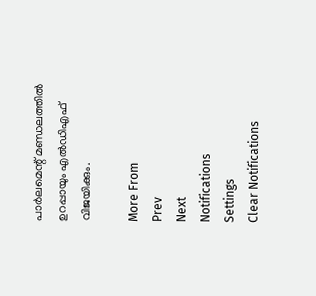പാർലമെന്റ് മണ്ഡലത്തില്‍ ഉറപ്പായും എല്‍ഡിഎഫ് വിജയിക്കും.

More From
Prev
Next
Notifications
Settings
Clear Notifications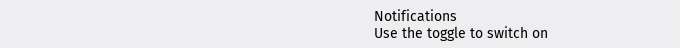Notifications
Use the toggle to switch on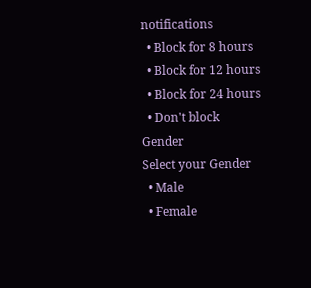notifications
  • Block for 8 hours
  • Block for 12 hours
  • Block for 24 hours
  • Don't block
Gender
Select your Gender
  • Male
  • Female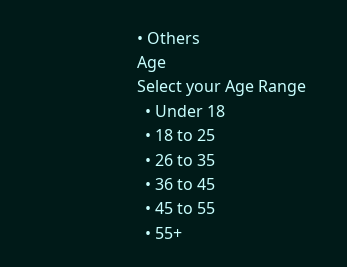• Others
Age
Select your Age Range
  • Under 18
  • 18 to 25
  • 26 to 35
  • 36 to 45
  • 45 to 55
  • 55+